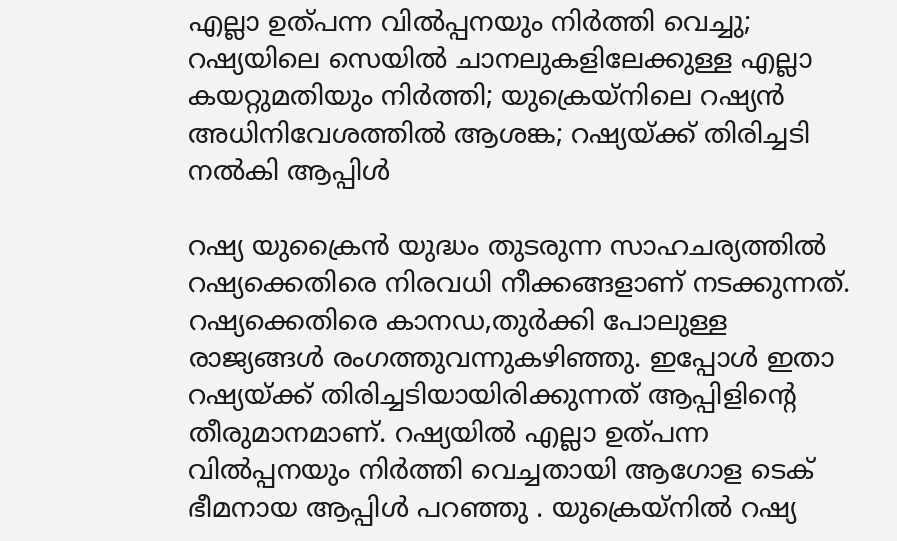എല്ലാ ഉത്പന്ന വിൽപ്പനയും നിർത്തി വെച്ചു; റഷ്യയിലെ സെയിൽ ചാനലുകളിലേക്കുള്ള എല്ലാ കയറ്റുമതിയും നിർത്തി; യുക്രെയ്നിലെ റഷ്യൻ അധിനിവേശത്തിൽ ആശങ്ക; റഷ്യയ്ക്ക് തിരിച്ചടി നൽകി ആപ്പിൾ

റഷ്യ യുക്രൈൻ യുദ്ധം തുടരുന്ന സാഹചര്യത്തിൽ റഷ്യക്കെതിരെ നിരവധി നീക്കങ്ങളാണ് നടക്കുന്നത്. റഷ്യക്കെതിരെ കാനഡ,തുർക്കി പോലുള്ള രാജ്യങ്ങൾ രംഗത്തുവന്നുകഴിഞ്ഞു. ഇപ്പോൾ ഇതാ റഷ്യയ്ക്ക് തിരിച്ചടിയായിരിക്കുന്നത് ആപ്പിളിന്റെ തീരുമാനമാണ്. റഷ്യയിൽ എല്ലാ ഉത്പന്ന വിൽപ്പനയും നിർത്തി വെച്ചതായി ആഗോള ടെക് ഭീമനായ ആപ്പിൾ പറഞ്ഞു . യുക്രെയ്നിൽ റഷ്യ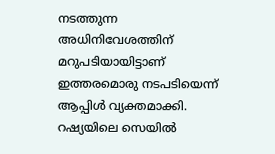നടത്തുന്ന അധിനിവേശത്തിന് മറുപടിയായിട്ടാണ് ഇത്തരമൊരു നടപടിയെന്ന് ആപ്പിൾ വ്യക്തമാക്കി.
റഷ്യയിലെ സെയിൽ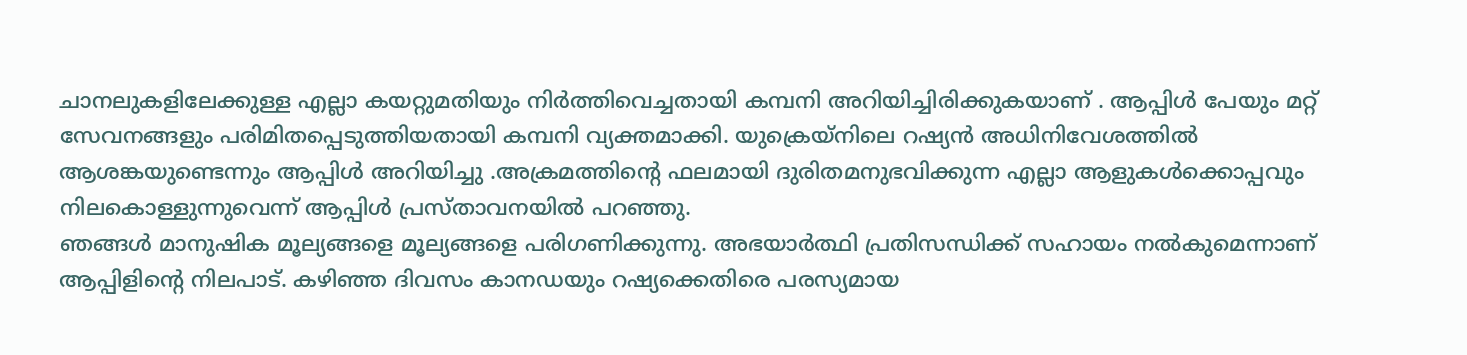ചാനലുകളിലേക്കുള്ള എല്ലാ കയറ്റുമതിയും നിർത്തിവെച്ചതായി കമ്പനി അറിയിച്ചിരിക്കുകയാണ് . ആപ്പിൾ പേയും മറ്റ് സേവനങ്ങളും പരിമിതപ്പെടുത്തിയതായി കമ്പനി വ്യക്തമാക്കി. യുക്രെയ്നിലെ റഷ്യൻ അധിനിവേശത്തിൽ ആശങ്കയുണ്ടെന്നും ആപ്പിൾ അറിയിച്ചു .അക്രമത്തിന്റെ ഫലമായി ദുരിതമനുഭവിക്കുന്ന എല്ലാ ആളുകൾക്കൊപ്പവും നിലകൊള്ളുന്നുവെന്ന് ആപ്പിൾ പ്രസ്താവനയിൽ പറഞ്ഞു.
ഞങ്ങൾ മാനുഷിക മൂല്യങ്ങളെ മൂല്യങ്ങളെ പരിഗണിക്കുന്നു. അഭയാർത്ഥി പ്രതിസന്ധിക്ക് സഹായം നൽകുമെന്നാണ് ആപ്പിളിന്റെ നിലപാട്. കഴിഞ്ഞ ദിവസം കാനഡയും റഷ്യക്കെതിരെ പരസ്യമായ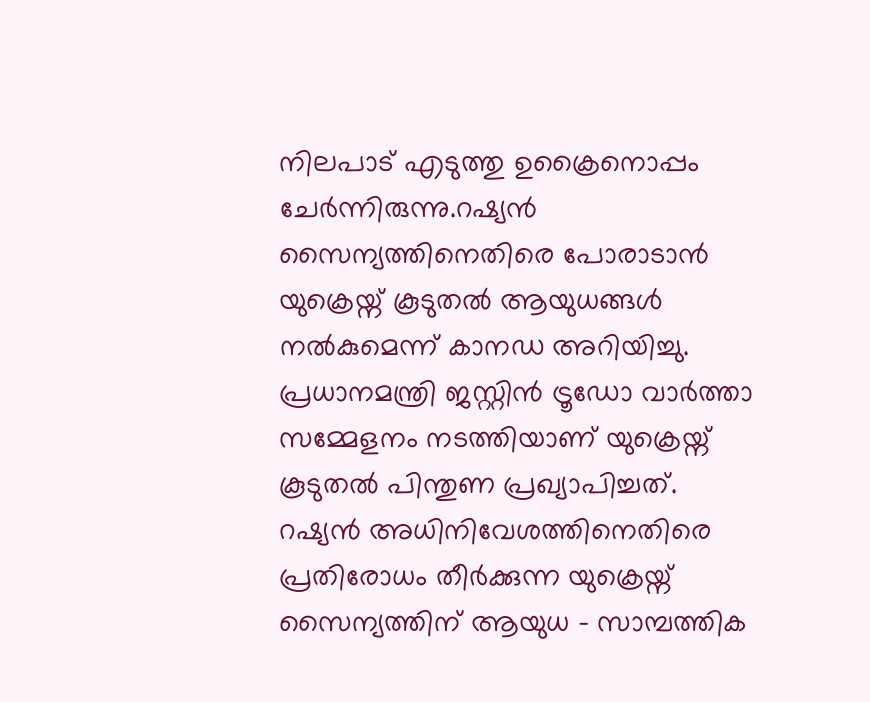നിലപാട് എടുത്തു ഉക്രൈനൊപ്പം ചേർന്നിരുന്നു.റഷ്യൻ സൈന്യത്തിനെതിരെ പോരാടാൻ യുക്രെയ്ന് കൂടുതൽ ആയുധങ്ങൾ നൽകുമെന്ന് കാനഡ അറിയിച്ചു. പ്രധാനമന്ത്രി ജസ്റ്റിൻ ട്രൂഡോ വാർത്താ സമ്മേളനം നടത്തിയാണ് യുക്രെയ്ന് കൂടുതൽ പിന്തുണ പ്രഖ്യാപിച്ചത്.
റഷ്യൻ അധിനിവേശത്തിനെതിരെ പ്രതിരോധം തീർക്കുന്ന യുക്രെയ്ന് സൈന്യത്തിന് ആയുധ – സാമ്പത്തിക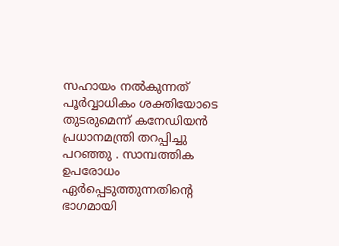സഹായം നൽകുന്നത് പൂർവ്വാധികം ശക്തിയോടെ തുടരുമെന്ന് കനേഡിയൻ പ്രധാനമന്ത്രി തറപ്പിച്ചു പറഞ്ഞു . സാമ്പത്തിക ഉപരോധം ഏർപ്പെടുത്തുന്നതിന്റെ ഭാഗമായി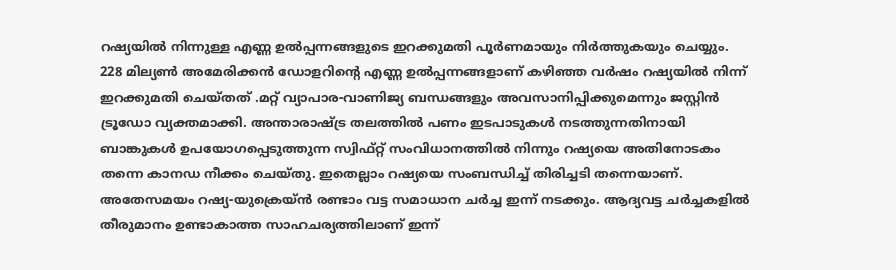റഷ്യയിൽ നിന്നുള്ള എണ്ണ ഉൽപ്പന്നങ്ങളുടെ ഇറക്കുമതി പൂർണമായും നിർത്തുകയും ചെയ്യും.
228 മില്യൺ അമേരിക്കൻ ഡോളറിന്റെ എണ്ണ ഉൽപ്പന്നങ്ങളാണ് കഴിഞ്ഞ വർഷം റഷ്യയിൽ നിന്ന് ഇറക്കുമതി ചെയ്തത് .മറ്റ് വ്യാപാര-വാണിജ്യ ബന്ധങ്ങളും അവസാനിപ്പിക്കുമെന്നും ജസ്റ്റിൻ ട്രൂഡോ വ്യക്തമാക്കി. അന്താരാഷ്ട്ര തലത്തിൽ പണം ഇടപാടുകൾ നടത്തുന്നതിനായി ബാങ്കുകൾ ഉപയോഗപ്പെടുത്തുന്ന സ്വിഫ്റ്റ് സംവിധാനത്തിൽ നിന്നും റഷ്യയെ അതിനോടകം തന്നെ കാനഡ നീക്കം ചെയ്തു. ഇതെല്ലാം റഷ്യയെ സംബന്ധിച്ച് തിരിച്ചടി തന്നെയാണ്.
അതേസമയം റഷ്യ-യുക്രെയ്ൻ രണ്ടാം വട്ട സമാധാന ചർച്ച ഇന്ന് നടക്കും. ആദ്യവട്ട ചർച്ചകളിൽ തീരുമാനം ഉണ്ടാകാത്ത സാഹചര്യത്തിലാണ് ഇന്ന്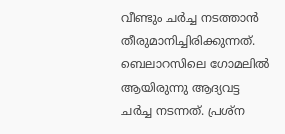വീണ്ടും ചർച്ച നടത്താൻ തീരുമാനിച്ചിരിക്കുന്നത്. ബെലാറസിലെ ഗോമലിൽ ആയിരുന്നു ആദ്യവട്ട ചർച്ച നടന്നത്. പ്രശ്ന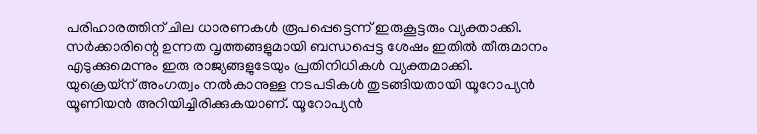പരിഹാരത്തിന് ചില ധാരണകൾ രൂപപ്പെട്ടെന്ന് ഇരുകൂട്ടരും വ്യക്താക്കി. സർക്കാരിന്റെ ഉന്നത വൃത്തങ്ങളുമായി ബന്ധപ്പെട്ട ശേഷം ഇതിൽ തീരുമാനം എടുക്കുമെന്നും ഇരു രാജ്യങ്ങളുടേയും പ്രതിനിധികൾ വ്യക്തമാക്കി.
യുക്രെയ്ന് അംഗത്വം നൽകാനുള്ള നടപടികൾ തുടങ്ങിയതായി യൂറോപ്യൻ യൂണിയൻ അറിയിച്ചിരിക്കുകയാണ്. യൂറോപ്യൻ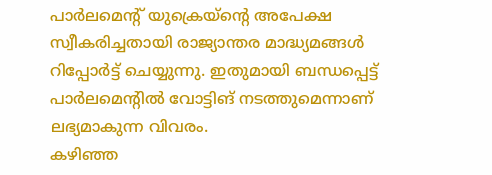പാർലമെന്റ് യുക്രെയ്ന്റെ അപേക്ഷ സ്വീകരിച്ചതായി രാജ്യാന്തര മാദ്ധ്യമങ്ങൾ റിപ്പോർട്ട് ചെയ്യുന്നു. ഇതുമായി ബന്ധപ്പെട്ട് പാർലമെന്റിൽ വോട്ടിങ് നടത്തുമെന്നാണ് ലഭ്യമാകുന്ന വിവരം.
കഴിഞ്ഞ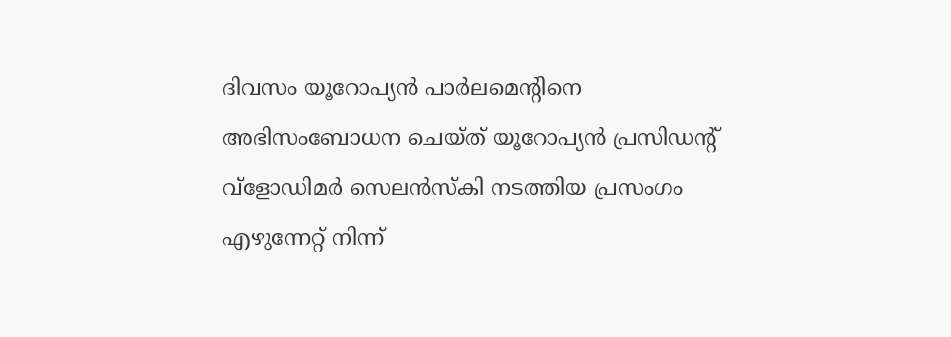ദിവസം യൂറോപ്യൻ പാർലമെന്റിനെ അഭിസംബോധന ചെയ്ത് യൂറോപ്യൻ പ്രസിഡന്റ് വ്ളോഡിമർ സെലൻസ്കി നടത്തിയ പ്രസംഗം എഴുന്നേറ്റ് നിന്ന്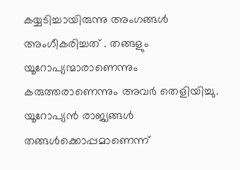കയ്യടിച്ചായിരുന്നു അംഗങ്ങൾ അംഗീകരിച്ചത് . തങ്ങളും യൂറോപ്യന്മാരാണെന്നും കരുത്തരാണെന്നും അവർ തെളിയിച്ചു. യൂറോപ്യൻ രാജ്യങ്ങൾ തങ്ങൾക്കൊപ്പമാണെന്ന്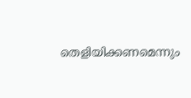തെളിയിക്കണമെന്നും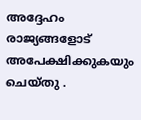അദ്ദേഹം രാജ്യങ്ങളോട് അപേക്ഷിക്കുകയും ചെയ്തു .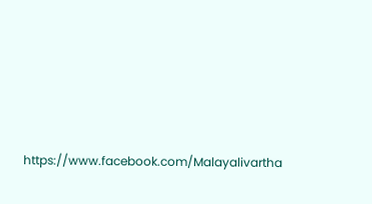https://www.facebook.com/Malayalivartha